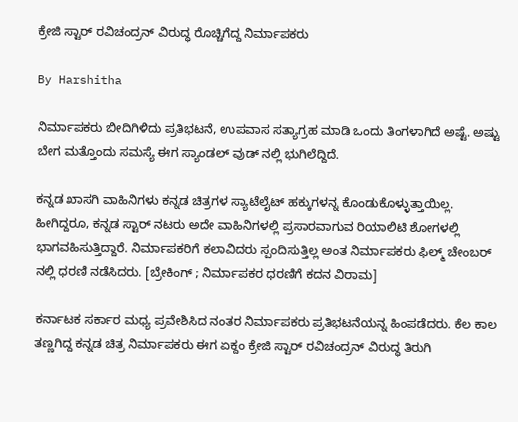ಕ್ರೇಜಿ ಸ್ಟಾರ್ ರವಿಚಂದ್ರನ್ ವಿರುದ್ಧ ರೊಚ್ಚಿಗೆದ್ದ ನಿರ್ಮಾಪಕರು

By Harshitha

ನಿರ್ಮಾಪಕರು ಬೀದಿಗಿಳಿದು ಪ್ರತಿಭಟನೆ, ಉಪವಾಸ ಸತ್ಯಾಗ್ರಹ ಮಾಡಿ ಒಂದು ತಿಂಗಳಾಗಿದೆ ಅಷ್ಟೆ. ಅಷ್ಟು ಬೇಗ ಮತ್ತೊಂದು ಸಮಸ್ಯೆ ಈಗ ಸ್ಯಾಂಡಲ್ ವುಡ್ ನಲ್ಲಿ ಭುಗಿಲೆದ್ದಿದೆ.

ಕನ್ನಡ ಖಾಸಗಿ ವಾಹಿನಿಗಳು ಕನ್ನಡ ಚಿತ್ರಗಳ ಸ್ಯಾಟೆಲೈಟ್ ಹಕ್ಕುಗಳನ್ನ ಕೊಂಡುಕೊಳ್ಳುತ್ತಾಯಿಲ್ಲ. ಹೀಗಿದ್ದರೂ, ಕನ್ನಡ ಸ್ಟಾರ್ ನಟರು ಅದೇ ವಾಹಿನಿಗಳಲ್ಲಿ ಪ್ರಸಾರವಾಗುವ ರಿಯಾಲಿಟಿ ಶೋಗಳಲ್ಲಿ ಭಾಗವಹಿಸುತ್ತಿದ್ದಾರೆ. ನಿರ್ಮಾಪಕರಿಗೆ ಕಲಾವಿದರು ಸ್ಪಂದಿಸುತ್ತಿಲ್ಲ ಅಂತ ನಿರ್ಮಾಪಕರು ಫಿಲ್ಮ್ ಚೇಂಬರ್ ನಲ್ಲಿ ಧರಣಿ ನಡೆಸಿದರು. [ಬ್ರೇಕಿಂಗ್ ; ನಿರ್ಮಾಪಕರ ಧರಣಿಗೆ ಕದನ ವಿರಾಮ]

ಕರ್ನಾಟಕ ಸರ್ಕಾರ ಮಧ್ಯ ಪ್ರವೇಶಿಸಿದ ನಂತರ ನಿರ್ಮಾಪಕರು ಪ್ರತಿಭಟನೆಯನ್ನ ಹಿಂಪಡೆದರು. ಕೆಲ ಕಾಲ ತಣ್ಣಗಿದ್ದ ಕನ್ನಡ ಚಿತ್ರ ನಿರ್ಮಾಪಕರು ಈಗ ಏಕ್ದಂ ಕ್ರೇಜಿ ಸ್ಟಾರ್ ರವಿಚಂದ್ರನ್ ವಿರುದ್ಧ ತಿರುಗಿ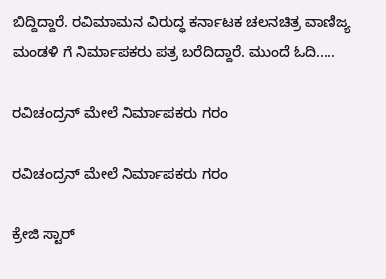ಬಿದ್ದಿದ್ದಾರೆ. ರವಿಮಾಮನ ವಿರುದ್ಧ ಕರ್ನಾಟಕ ಚಲನಚಿತ್ರ ವಾಣಿಜ್ಯ ಮಂಡಳಿ ಗೆ ನಿರ್ಮಾಪಕರು ಪತ್ರ ಬರೆದಿದ್ದಾರೆ. ಮುಂದೆ ಓದಿ.....

ರವಿಚಂದ್ರನ್ ಮೇಲೆ ನಿರ್ಮಾಪಕರು ಗರಂ

ರವಿಚಂದ್ರನ್ ಮೇಲೆ ನಿರ್ಮಾಪಕರು ಗರಂ

ಕ್ರೇಜಿ ಸ್ಟಾರ್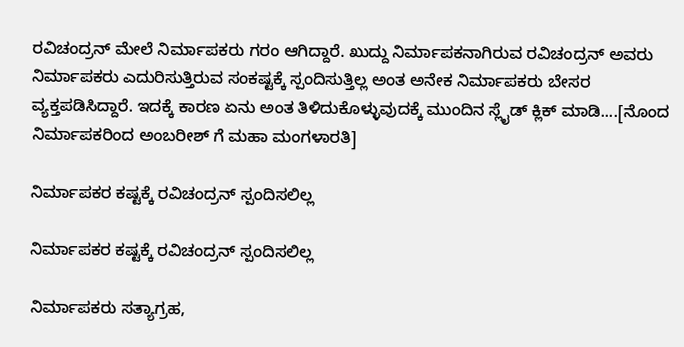ರವಿಚಂದ್ರನ್ ಮೇಲೆ ನಿರ್ಮಾಪಕರು ಗರಂ ಆಗಿದ್ದಾರೆ. ಖುದ್ದು ನಿರ್ಮಾಪಕನಾಗಿರುವ ರವಿಚಂದ್ರನ್ ಅವರು ನಿರ್ಮಾಪಕರು ಎದುರಿಸುತ್ತಿರುವ ಸಂಕಷ್ಟಕ್ಕೆ ಸ್ಪಂದಿಸುತ್ತಿಲ್ಲ ಅಂತ ಅನೇಕ ನಿರ್ಮಾಪಕರು ಬೇಸರ ವ್ಯಕ್ತಪಡಿಸಿದ್ದಾರೆ. ಇದಕ್ಕೆ ಕಾರಣ ಏನು ಅಂತ ತಿಳಿದುಕೊಳ್ಳುವುದಕ್ಕೆ ಮುಂದಿನ ಸ್ಲೈಡ್ ಕ್ಲಿಕ್ ಮಾಡಿ....[ನೊಂದ ನಿರ್ಮಾಪಕರಿಂದ ಅಂಬರೀಶ್ ಗೆ ಮಹಾ ಮಂಗಳಾರತಿ]

ನಿರ್ಮಾಪಕರ ಕಷ್ಟಕ್ಕೆ ರವಿಚಂದ್ರನ್ ಸ್ಪಂದಿಸಲಿಲ್ಲ

ನಿರ್ಮಾಪಕರ ಕಷ್ಟಕ್ಕೆ ರವಿಚಂದ್ರನ್ ಸ್ಪಂದಿಸಲಿಲ್ಲ

ನಿರ್ಮಾಪಕರು ಸತ್ಯಾಗ್ರಹ,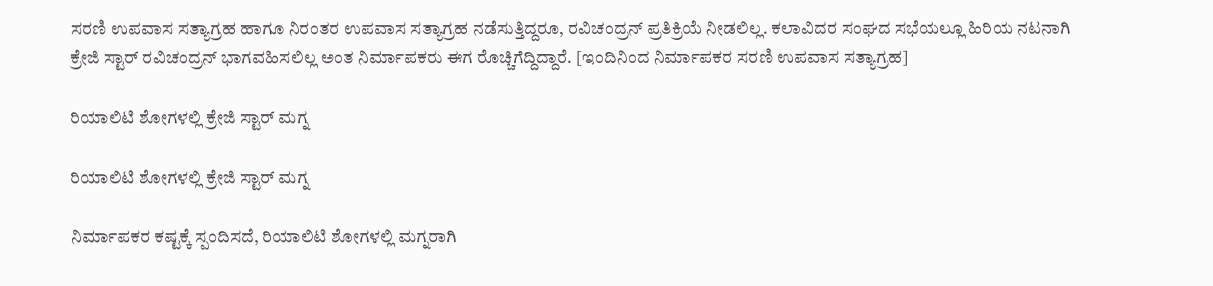ಸರಣಿ ಉಪವಾಸ ಸತ್ಯಾಗ್ರಹ ಹಾಗೂ ನಿರಂತರ ಉಪವಾಸ ಸತ್ಯಾಗ್ರಹ ನಡೆಸುತ್ತಿದ್ದರೂ, ರವಿಚಂದ್ರನ್ ಪ್ರತಿಕ್ರಿಯೆ ನೀಡಲಿಲ್ಲ. ಕಲಾವಿದರ ಸಂಘದ ಸಭೆಯಲ್ಲೂ ಹಿರಿಯ ನಟನಾಗಿ ಕ್ರೇಜಿ ಸ್ಟಾರ್ ರವಿಚಂದ್ರನ್ ಭಾಗವಹಿಸಲಿಲ್ಲ ಅಂತ ನಿರ್ಮಾಪಕರು ಈಗ ರೊಚ್ಚಿಗೆದ್ದಿದ್ದಾರೆ. [ಇಂದಿನಿಂದ ನಿರ್ಮಾಪಕರ ಸರಣಿ ಉಪವಾಸ ಸತ್ಯಾಗ್ರಹ]

ರಿಯಾಲಿಟಿ ಶೋಗಳಲ್ಲಿ ಕ್ರೇಜಿ ಸ್ಟಾರ್ ಮಗ್ನ

ರಿಯಾಲಿಟಿ ಶೋಗಳಲ್ಲಿ ಕ್ರೇಜಿ ಸ್ಟಾರ್ ಮಗ್ನ

ನಿರ್ಮಾಪಕರ ಕಷ್ಟಕ್ಕೆ ಸ್ಪಂದಿಸದೆ, ರಿಯಾಲಿಟಿ ಶೋಗಳಲ್ಲಿ ಮಗ್ನರಾಗಿ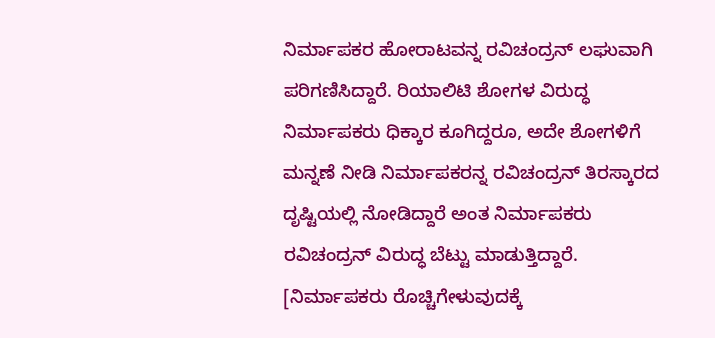ನಿರ್ಮಾಪಕರ ಹೋರಾಟವನ್ನ ರವಿಚಂದ್ರನ್ ಲಘುವಾಗಿ ಪರಿಗಣಿಸಿದ್ದಾರೆ. ರಿಯಾಲಿಟಿ ಶೋಗಳ ವಿರುದ್ಧ ನಿರ್ಮಾಪಕರು ಧಿಕ್ಕಾರ ಕೂಗಿದ್ದರೂ, ಅದೇ ಶೋಗಳಿಗೆ ಮನ್ನಣೆ ನೀಡಿ ನಿರ್ಮಾಪಕರನ್ನ ರವಿಚಂದ್ರನ್ ತಿರಸ್ಕಾರದ ದೃಷ್ಟಿಯಲ್ಲಿ ನೋಡಿದ್ದಾರೆ ಅಂತ ನಿರ್ಮಾಪಕರು ರವಿಚಂದ್ರನ್ ವಿರುದ್ಧ ಬೆಟ್ಟು ಮಾಡುತ್ತಿದ್ದಾರೆ. [ನಿರ್ಮಾಪಕರು ರೊಚ್ಚಿಗೇಳುವುದಕ್ಕೆ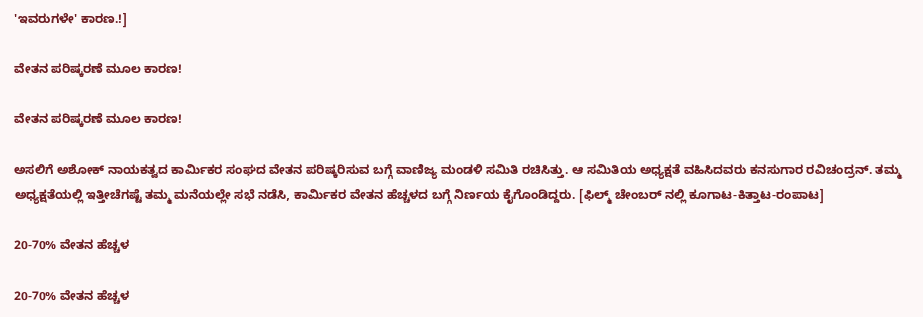'ಇವರುಗಳೇ' ಕಾರಣ.!]

ವೇತನ ಪರಿಷ್ಕರಣೆ ಮೂಲ ಕಾರಣ!

ವೇತನ ಪರಿಷ್ಕರಣೆ ಮೂಲ ಕಾರಣ!

ಅಸಲಿಗೆ ಅಶೋಕ್ ನಾಯಕತ್ವದ ಕಾರ್ಮಿಕರ ಸಂಘದ ವೇತನ ಪರಿಷ್ಕರಿಸುವ ಬಗ್ಗೆ ವಾಣಿಜ್ಯ ಮಂಡಳಿ ಸಮಿತಿ ರಚಿಸಿತ್ತು. ಆ ಸಮಿತಿಯ ಅಧ್ಯಕ್ಷತೆ ವಹಿಸಿದವರು ಕನಸುಗಾರ ರವಿಚಂದ್ರನ್. ತಮ್ಮ ಅಧ್ಯಕ್ಷತೆಯಲ್ಲಿ ಇತ್ತೀಚೆಗಷ್ಟೆ ತಮ್ಮ ಮನೆಯಲ್ಲೇ ಸಭೆ ನಡೆಸಿ, ಕಾರ್ಮಿಕರ ವೇತನ ಹೆಚ್ಚಳದ ಬಗ್ಗೆ ನಿರ್ಣಯ ಕೈಗೊಂಡಿದ್ದರು. [ಫಿಲ್ಮ್ ಚೇಂಬರ್ ನಲ್ಲಿ ಕೂಗಾಟ-ಕಿತ್ತಾಟ-ರಂಪಾಟ]

20-70% ವೇತನ ಹೆಚ್ಚಳ

20-70% ವೇತನ ಹೆಚ್ಚಳ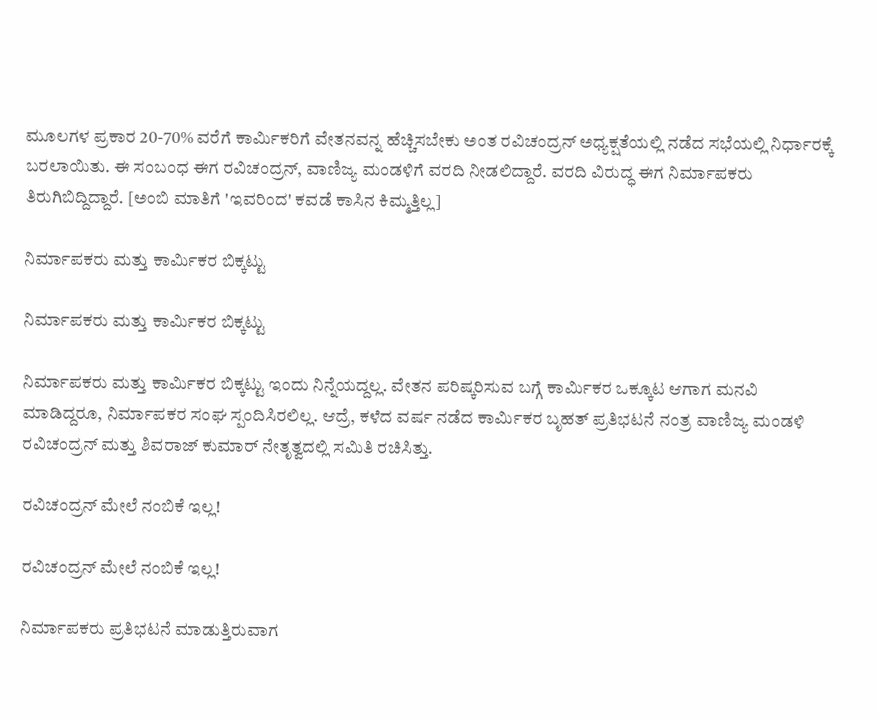ಮೂಲಗಳ ಪ್ರಕಾರ 20-70% ವರೆಗೆ ಕಾರ್ಮಿಕರಿಗೆ ವೇತನವನ್ನ ಹೆಚ್ಚಿಸಬೇಕು ಅಂತ ರವಿಚಂದ್ರನ್ ಅಧ್ಯಕ್ಷತೆಯಲ್ಲಿ ನಡೆದ ಸಭೆಯಲ್ಲಿ ನಿರ್ಧಾರಕ್ಕೆ ಬರಲಾಯಿತು. ಈ ಸಂಬಂಧ ಈಗ ರವಿಚಂದ್ರನ್, ವಾಣಿಜ್ಯ ಮಂಡಳಿಗೆ ವರದಿ ನೀಡಲಿದ್ದಾರೆ. ವರದಿ ವಿರುದ್ಧ ಈಗ ನಿರ್ಮಾಪಕರು ತಿರುಗಿಬಿದ್ದಿದ್ದಾರೆ. [ಅಂಬಿ ಮಾತಿಗೆ 'ಇವರಿಂದ' ಕವಡೆ ಕಾಸಿನ ಕಿಮ್ಮತ್ತಿಲ್ಲ]

ನಿರ್ಮಾಪಕರು ಮತ್ತು ಕಾರ್ಮಿಕರ ಬಿಕ್ಕಟ್ಟು

ನಿರ್ಮಾಪಕರು ಮತ್ತು ಕಾರ್ಮಿಕರ ಬಿಕ್ಕಟ್ಟು

ನಿರ್ಮಾಪಕರು ಮತ್ತು ಕಾರ್ಮಿಕರ ಬಿಕ್ಕಟ್ಟು ಇಂದು ನಿನ್ನೆಯದ್ದಲ್ಲ. ವೇತನ ಪರಿಷ್ಕರಿಸುವ ಬಗ್ಗೆ ಕಾರ್ಮಿಕರ ಒಕ್ಕೂಟ ಆಗಾಗ ಮನವಿ ಮಾಡಿದ್ದರೂ, ನಿರ್ಮಾಪಕರ ಸಂಘ ಸ್ಪಂದಿಸಿರಲಿಲ್ಲ. ಆದ್ರೆ, ಕಳೆದ ವರ್ಷ ನಡೆದ ಕಾರ್ಮಿಕರ ಬೃಹತ್ ಪ್ರತಿಭಟನೆ ನಂತ್ರ ವಾಣಿಜ್ಯ ಮಂಡಳಿ ರವಿಚಂದ್ರನ್ ಮತ್ತು ಶಿವರಾಜ್ ಕುಮಾರ್ ನೇತೃತ್ವದಲ್ಲಿ ಸಮಿತಿ ರಚಿಸಿತ್ತು.

ರವಿಚಂದ್ರನ್ ಮೇಲೆ ನಂಬಿಕೆ ಇಲ್ಲ!

ರವಿಚಂದ್ರನ್ ಮೇಲೆ ನಂಬಿಕೆ ಇಲ್ಲ!

ನಿರ್ಮಾಪಕರು ಪ್ರತಿಭಟನೆ ಮಾಡುತ್ತಿರುವಾಗ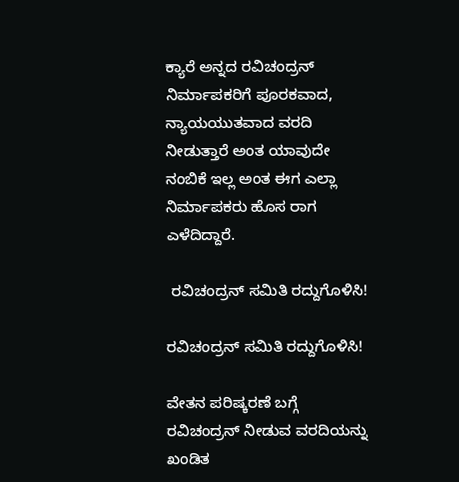ಕ್ಯಾರೆ ಅನ್ನದ ರವಿಚಂದ್ರನ್ ನಿರ್ಮಾಪಕರಿಗೆ ಪೂರಕವಾದ, ನ್ಯಾಯಯುತವಾದ ವರದಿ ನೀಡುತ್ತಾರೆ ಅಂತ ಯಾವುದೇ ನಂಬಿಕೆ ಇಲ್ಲ ಅಂತ ಈಗ ಎಲ್ಲಾ ನಿರ್ಮಾಪಕರು ಹೊಸ ರಾಗ ಎಳೆದಿದ್ದಾರೆ.

 ರವಿಚಂದ್ರನ್ ಸಮಿತಿ ರದ್ದುಗೊಳಿಸಿ!

ರವಿಚಂದ್ರನ್ ಸಮಿತಿ ರದ್ದುಗೊಳಿಸಿ!

ವೇತನ ಪರಿಷ್ಕರಣೆ ಬಗ್ಗೆ ರವಿಚಂದ್ರನ್ ನೀಡುವ ವರದಿಯನ್ನು ಖಂಡಿತ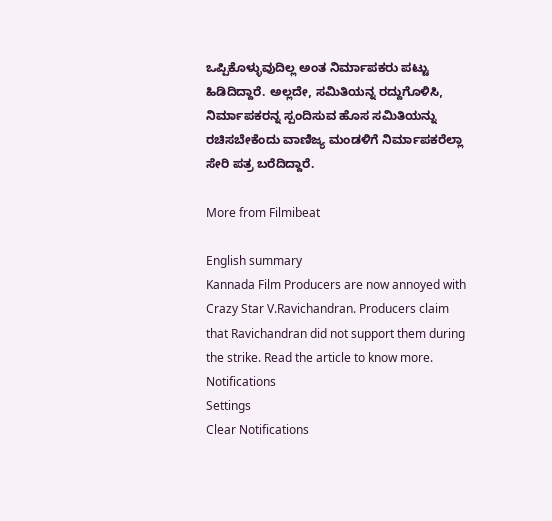ಒಪ್ಪಿಕೊಳ್ಳುವುದಿಲ್ಲ ಅಂತ ನಿರ್ಮಾಪಕರು ಪಟ್ಟು ಹಿಡಿದಿದ್ದಾರೆ. ಅಲ್ಲದೇ, ಸಮಿತಿಯನ್ನ ರದ್ದುಗೊಳಿಸಿ, ನಿರ್ಮಾಪಕರನ್ನ ಸ್ಪಂದಿಸುವ ಹೊಸ ಸಮಿತಿಯನ್ನು ರಚಿಸಬೇಕೆಂದು ವಾಣಿಜ್ಯ ಮಂಡಳಿಗೆ ನಿರ್ಮಾಪಕರೆಲ್ಲಾ ಸೇರಿ ಪತ್ರ ಬರೆದಿದ್ದಾರೆ.

More from Filmibeat

English summary
Kannada Film Producers are now annoyed with Crazy Star V.Ravichandran. Producers claim that Ravichandran did not support them during the strike. Read the article to know more.
Notifications
Settings
Clear Notifications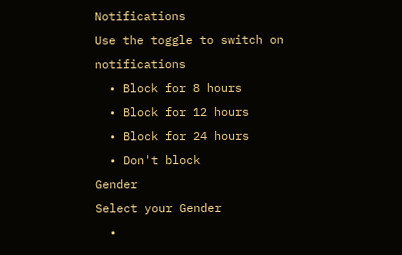Notifications
Use the toggle to switch on notifications
  • Block for 8 hours
  • Block for 12 hours
  • Block for 24 hours
  • Don't block
Gender
Select your Gender
  •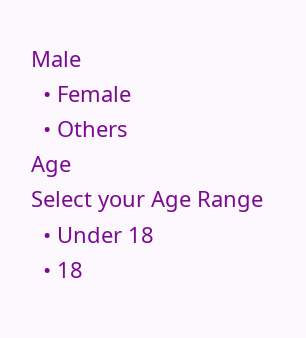Male
  • Female
  • Others
Age
Select your Age Range
  • Under 18
  • 18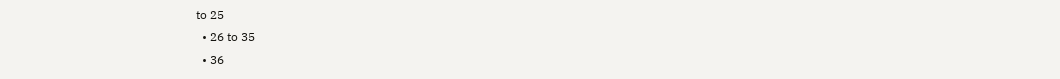to 25
  • 26 to 35
  • 36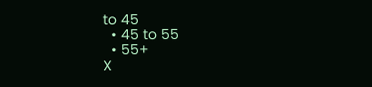to 45
  • 45 to 55
  • 55+
X